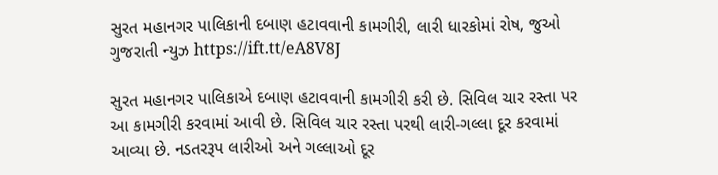સુરત મહાનગર પાલિકાની દબાણ હટાવવાની કામગીરી, લારી ધારકોમાં રોષ, જુઓ ગુજરાતી ન્યુઝ https://ift.tt/eA8V8J

સુરત મહાનગર પાલિકાએ દબાણ હટાવવાની કામગીરી કરી છે. સિવિલ ચાર રસ્તા પર આ કામગીરી કરવામાં આવી છે. સિવિલ ચાર રસ્તા પરથી લારી-ગલ્લા દૂર કરવામાં આવ્યા છે. નડતરરૂપ લારીઓ અને ગલ્લાઓ દૂર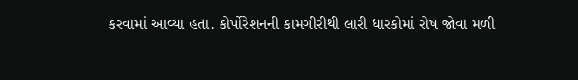કરવામાં આવ્યા હતા. કોર્પોરેશનની કામગીરીથી લારી ધારકોમાં રોષ જોવા મળી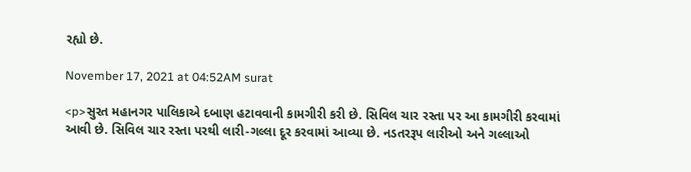રહ્યો છે.

November 17, 2021 at 04:52AM surat

<p>સુરત મહાનગર પાલિકાએ દબાણ હટાવવાની કામગીરી કરી છે. સિવિલ ચાર રસ્તા પર આ કામગીરી કરવામાં આવી છે. સિવિલ ચાર રસ્તા પરથી લારી-ગલ્લા દૂર કરવામાં આવ્યા છે. નડતરરૂપ લારીઓ અને ગલ્લાઓ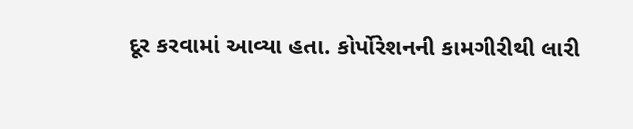દૂર કરવામાં આવ્યા હતા. કોર્પોરેશનની કામગીરીથી લારી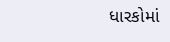ધારકોમાં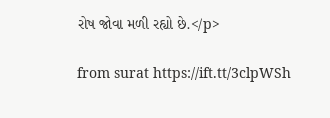રોષ જોવા મળી રહ્યો છે.</p>

from surat https://ift.tt/3clpWSh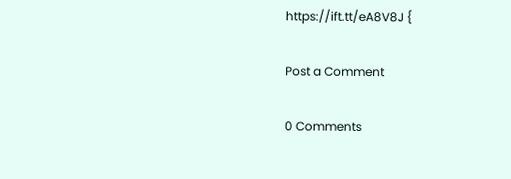https://ift.tt/eA8V8J {

Post a Comment

0 Comments